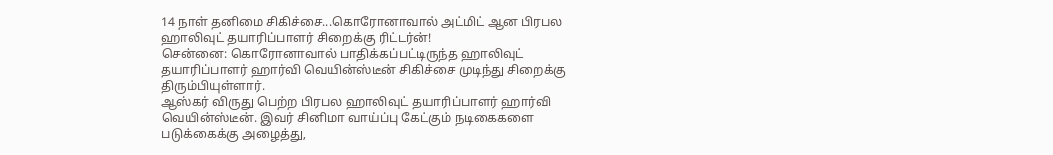14 நாள் தனிமை சிகிச்சை...கொரோனாவால் அட்மிட் ஆன பிரபல ஹாலிவுட் தயாரிப்பாளர் சிறைக்கு ரிட்டர்ன்!
சென்னை: கொரோனாவால் பாதிக்கப்பட்டிருந்த ஹாலிவுட் தயாரிப்பாளர் ஹார்வி வெயின்ஸ்டீன் சிகிச்சை முடிந்து சிறைக்கு திரும்பியுள்ளார்.
ஆஸ்கர் விருது பெற்ற பிரபல ஹாலிவுட் தயாரிப்பாளர் ஹார்வி வெயின்ஸ்டீன். இவர் சினிமா வாய்ப்பு கேட்கும் நடிகைகளை படுக்கைக்கு அழைத்து,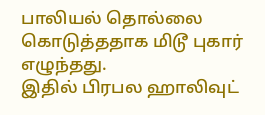பாலியல் தொல்லை கொடுத்ததாக மிடூ புகார் எழுந்தது.
இதில் பிரபல ஹாலிவுட்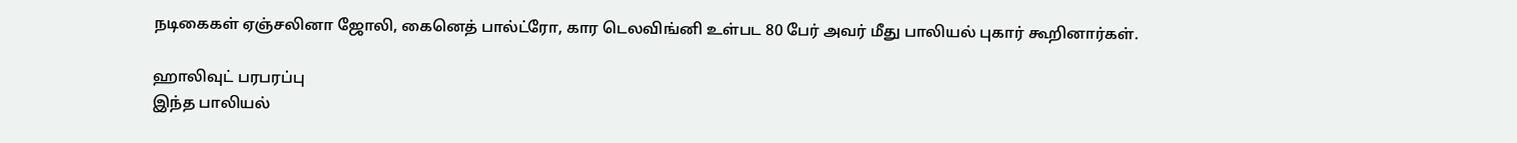நடிகைகள் ஏஞ்சலினா ஜோலி, கைனெத் பால்ட்ரோ, கார டெலவிங்னி உள்பட 80 பேர் அவர் மீது பாலியல் புகார் கூறினார்கள்.

ஹாலிவுட் பரபரப்பு
இந்த பாலியல்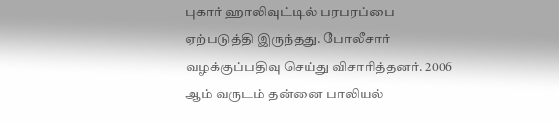புகார் ஹாலிவுட்டில் பரபரப்பை ஏற்படுத்தி இருந்தது. போலீசார் வழக்குப்பதிவு செய்து விசாரித்தனர். 2006 ஆம் வருடம் தன்னை பாலியல்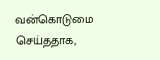வன்கொடுமை செய்ததாக,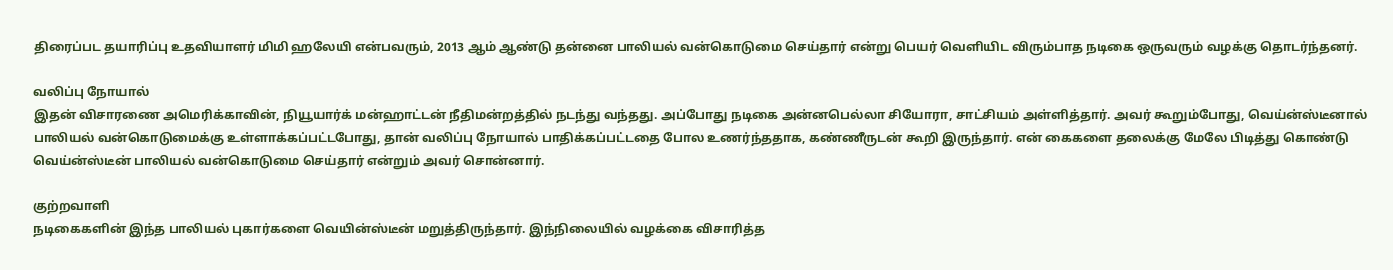திரைப்பட தயாரிப்பு உதவியாளர் மிமி ஹலேயி என்பவரும், 2013 ஆம் ஆண்டு தன்னை பாலியல் வன்கொடுமை செய்தார் என்று பெயர் வெளியிட விரும்பாத நடிகை ஒருவரும் வழக்கு தொடர்ந்தனர்.

வலிப்பு நோயால்
இதன் விசாரணை அமெரிக்காவின், நியூயார்க் மன்ஹாட்டன் நீதிமன்றத்தில் நடந்து வந்தது. அப்போது நடிகை அன்னபெல்லா சியோரா, சாட்சியம் அள்ளித்தார். அவர் கூறும்போது, வெய்ன்ஸ்டீனால் பாலியல் வன்கொடுமைக்கு உள்ளாக்கப்பட்டபோது, தான் வலிப்பு நோயால் பாதிக்கப்பட்டதை போல உணர்ந்ததாக, கண்ணீருடன் கூறி இருந்தார். என் கைகளை தலைக்கு மேலே பிடித்து கொண்டு வெய்ன்ஸ்டீன் பாலியல் வன்கொடுமை செய்தார் என்றும் அவர் சொன்னார்.

குற்றவாளி
நடிகைகளின் இந்த பாலியல் புகார்களை வெயின்ஸ்டீன் மறுத்திருந்தார். இந்நிலையில் வழக்கை விசாரித்த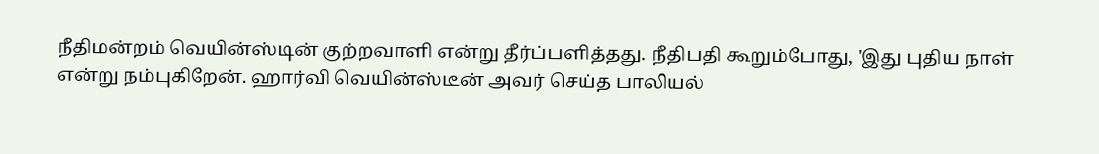நீதிமன்றம் வெயின்ஸ்டின் குற்றவாளி என்று தீர்ப்பளித்தது. நீதிபதி கூறும்போது, 'இது புதிய நாள் என்று நம்புகிறேன். ஹார்வி வெயின்ஸ்டீன் அவர் செய்த பாலியல்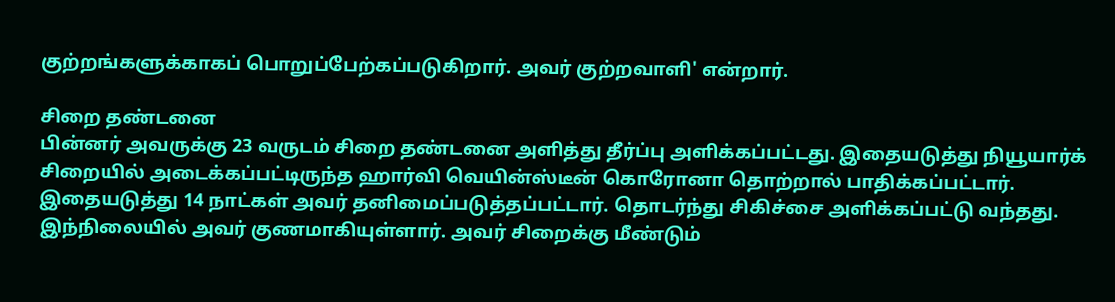குற்றங்களுக்காகப் பொறுப்பேற்கப்படுகிறார். அவர் குற்றவாளி' என்றார்.

சிறை தண்டனை
பின்னர் அவருக்கு 23 வருடம் சிறை தண்டனை அளித்து தீர்ப்பு அளிக்கப்பட்டது. இதையடுத்து நியூயார்க் சிறையில் அடைக்கப்பட்டிருந்த ஹார்வி வெயின்ஸ்டீன் கொரோனா தொற்றால் பாதிக்கப்பட்டார். இதையடுத்து 14 நாட்கள் அவர் தனிமைப்படுத்தப்பட்டார். தொடர்ந்து சிகிச்சை அளிக்கப்பட்டு வந்தது. இந்நிலையில் அவர் குணமாகியுள்ளார். அவர் சிறைக்கு மீண்டும்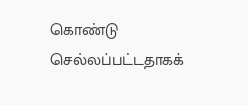கொண்டு செல்லப்பட்டதாகக்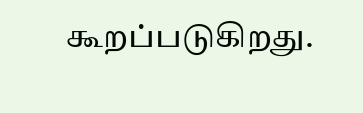கூறப்படுகிறது.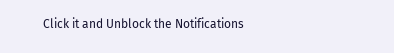Click it and Unblock the Notifications